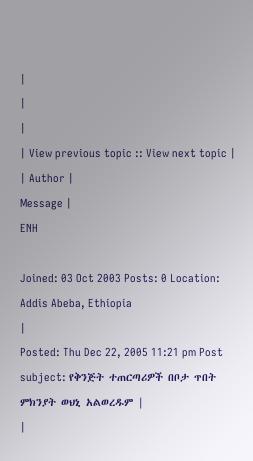|
|
|
| View previous topic :: View next topic |
| Author |
Message |
ENH

Joined: 03 Oct 2003 Posts: 0 Location: Addis Abeba, Ethiopia
|
Posted: Thu Dec 22, 2005 11:21 pm Post subject: የቅንጅት ተጠርጣሪዎች በቦታ ጥበት ምክንያት ወህኒ አልወረዱም |
|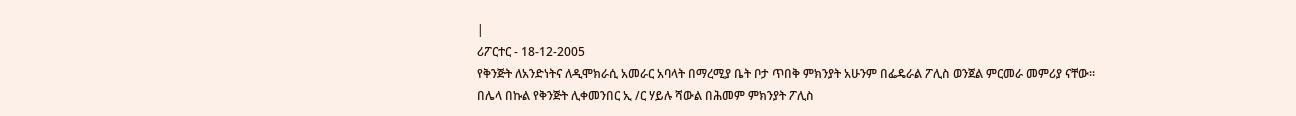|
ሪፖርተር - 18-12-2005
የቅንጅት ለአንድነትና ለዲሞክራሲ አመራር አባላት በማረሚያ ቤት ቦታ ጥበቅ ምክንያት አሁንም በፌዴራል ፖሊስ ወንጀል ምርመራ መምሪያ ናቸው። በሌላ በኩል የቅንጅት ሊቀመንበር ኢ /ር ሃይሉ ሻውል በሕመም ምክንያት ፖሊስ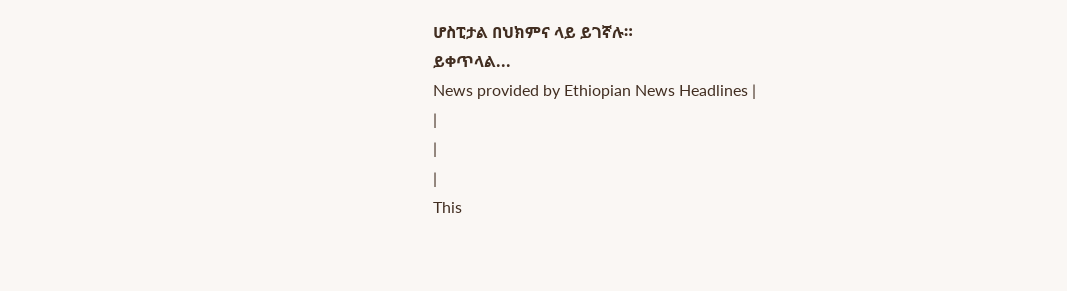ሆስፒታል በህክምና ላይ ይገኛሉ።
ይቀጥላል...
News provided by Ethiopian News Headlines |
|
|
|
This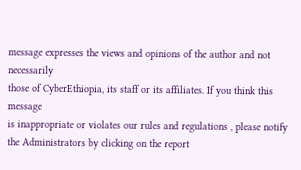message expresses the views and opinions of the author and not necessarily
those of CyberEthiopia, its staff or its affiliates. If you think this message
is inappropriate or violates our rules and regulations , please notify the Administrators by clicking on the report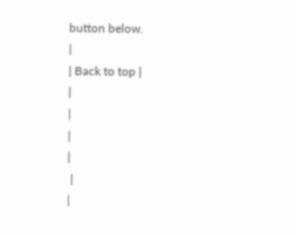button below.
|
| Back to top |
|
|
|
|
 |
|